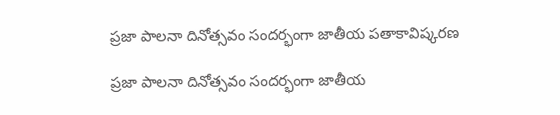ప్రజా పాలనా దినోత్సవం సందర్భంగా జాతీయ పతాకావిష్కరణ

ప్రజా పాలనా దినోత్సవం సందర్భంగా జాతీయ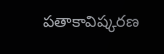పతాకావిష్కరణ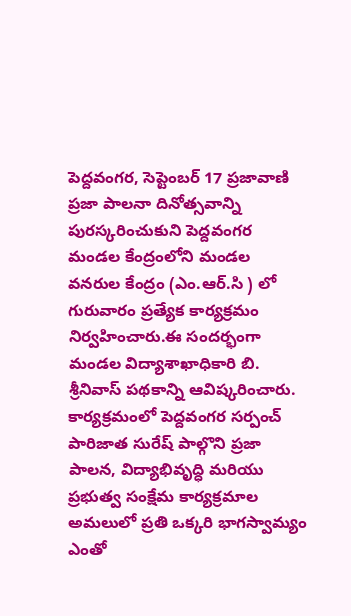పెద్దవంగర, సెప్టెంబర్ 17 ప్రజావాణి ప్రజా పాలనా దినోత్సవాన్ని పురస్కరించుకుని పెద్దవంగర మండల కేంద్రంలోని మండల వనరుల కేంద్రం (ఎం.ఆర్.సి ) లో గురువారం ప్రత్యేక కార్యక్రమం నిర్వహించారు.ఈ సందర్భంగా మండల విద్యాశాఖాధికారి బి. శ్రీనివాస్ పథకాన్ని ఆవిష్కరించారు. కార్యక్రమంలో పెద్దవంగర సర్పంచ్ పారిజాత సురేష్ పాల్గొని ప్రజా పాలన, విద్యాభివృద్ధి మరియు ప్రభుత్వ సంక్షేమ కార్యక్రమాల అమలులో ప్రతి ఒక్కరి భాగస్వామ్యం ఎంతో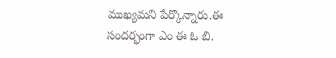ముఖ్యమని పేర్కొన్నారు.ఈ సందర్భంగా ఎం ఈ ఓ బి.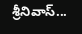శ్రీనివాస్...